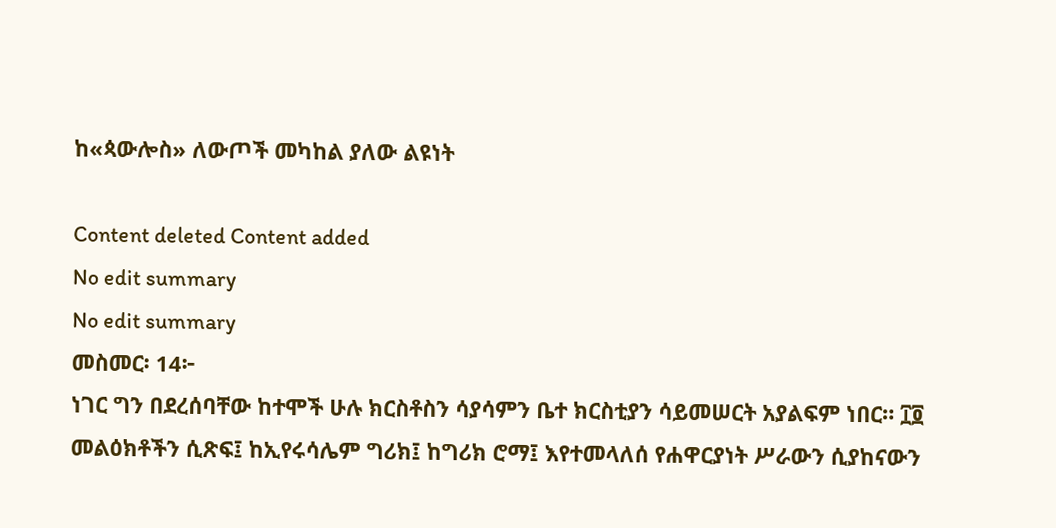ከ«ጳውሎስ» ለውጦች መካከል ያለው ልዩነት

Content deleted Content added
No edit summary
No edit summary
መስመር፡ 14፦
ነገር ግን በደረሰባቸው ከተሞች ሁሉ ክርስቶስን ሳያሳምን ቤተ ክርስቲያን ሳይመሠርት አያልፍም ነበር። ፲፬ መልዕክቶችን ሲጽፍ፤ ከኢየሩሳሌም ግሪክ፤ ከግሪክ ሮማ፤ እየተመላለሰ የሐዋርያነት ሥራውን ሲያከናውን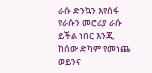ራሱ ድንኳን እየሰፋ የራሱን መሮሪያ ራሱ ይችል ነበር እንጂ ከሰው ድካም የመነጨ ወይንና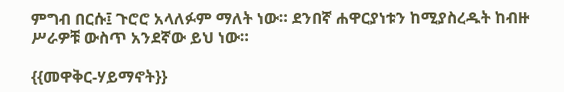ምግብ በርሱ፤ ጉሮሮ አላለፉም ማለት ነው። ደንበኛ ሐዋርያነቱን ከሚያስረዱት ከብዙ ሥራዎቹ ውስጥ አንደኛው ይህ ነው።

{{መዋቅር-ሃይማኖት}}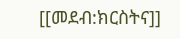[[መደብ:ክርስትና]]